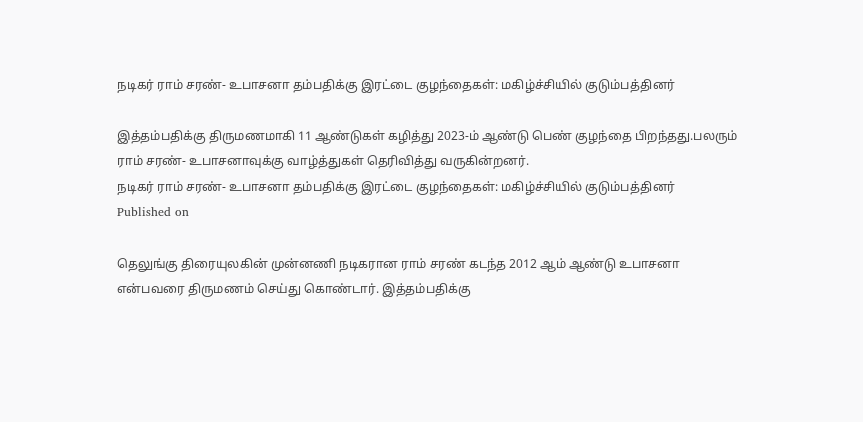நடிகர் ராம் சரண்- உபாசனா தம்பதிக்கு இரட்டை குழந்தைகள்: மகிழ்ச்சியில் குடும்பத்தினர்

இத்தம்பதிக்கு திருமணமாகி 11 ஆண்டுகள் கழித்து 2023-ம் ஆண்டு பெண் குழந்தை பிறந்தது.பலரும் ராம் சரண்- உபாசனாவுக்கு வாழ்த்துகள் தெரிவித்து வருகின்றனர்.
நடிகர் ராம் சரண்- உபாசனா தம்பதிக்கு இரட்டை குழந்தைகள்: மகிழ்ச்சியில் குடும்பத்தினர்
Published on

தெலுங்கு திரையுலகின் முன்னணி நடிகரான ராம் சரண் கடந்த 2012 ஆம் ஆண்டு உபாசனா என்பவரை திருமணம் செய்து கொண்டார். இத்தம்பதிக்கு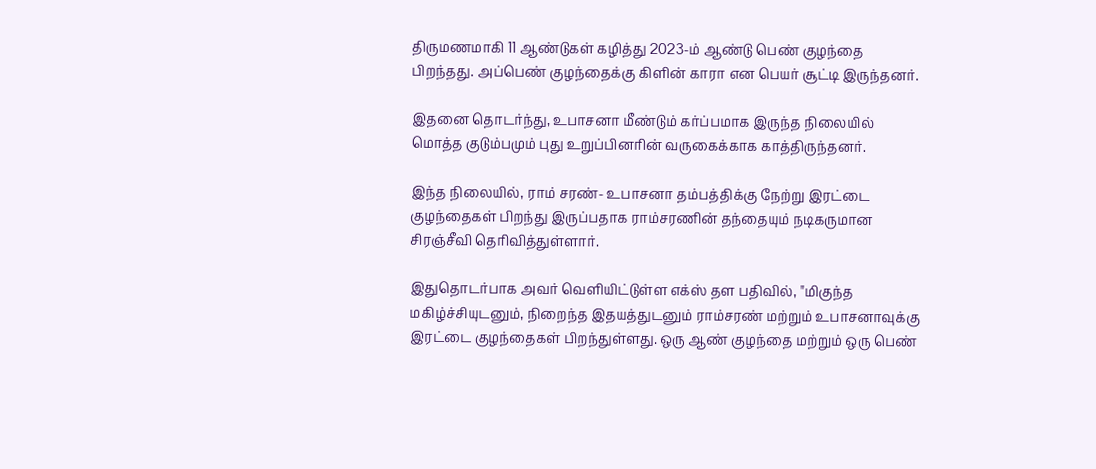திருமணமாகி 11 ஆண்டுகள் கழித்து 2023-ம் ஆண்டு பெண் குழந்தை பிறந்தது. அப்பெண் குழந்தைக்கு கிளின் காரா என பெயர் சூட்டி இருந்தனர்.

இதனை தொடர்ந்து, உபாசனா மீண்டும் கர்ப்பமாக இருந்த நிலையில் மொத்த குடும்பமும் புது உறுப்பினரின் வருகைக்காக காத்திருந்தனர்.

இந்த நிலையில், ராம் சரண்- உபாசனா தம்பத்திக்கு நேற்று இரட்டை குழந்தைகள் பிறந்து இருப்பதாக ராம்சரணின் தந்தையும் நடிகருமான சிரஞ்சீவி தெரிவித்துள்ளார்.

இதுதொடர்பாக அவர் வெளியிட்டுள்ள எக்ஸ் தள பதிவில், "மிகுந்த மகிழ்ச்சியுடனும், நிறைந்த இதயத்துடனும் ராம்சரண் மற்றும் உபாசனாவுக்கு இரட்டை குழந்தைகள் பிறந்துள்ளது. ஒரு ஆண் குழந்தை மற்றும் ஒரு பெண்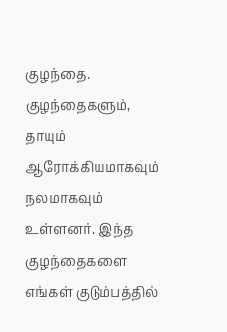குழந்தை. குழந்தைகளும், தாயும் ஆரோக்கியமாகவும் நலமாகவும் உள்ளனர். இந்த குழந்தைகளை எங்கள் குடும்பத்தில்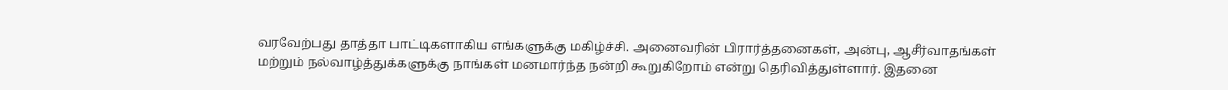வரவேற்பது தாத்தா பாட்டிகளாகிய எங்களுக்கு மகிழ்ச்சி. அனைவரின் பிரார்த்தனைகள், அன்பு, ஆசீர்வாதங்கள் மற்றும் நல்வாழ்த்துக்களுக்கு நாங்கள் மனமார்ந்த நன்றி கூறுகிறோம் என்று தெரிவித்துள்ளார். இதனை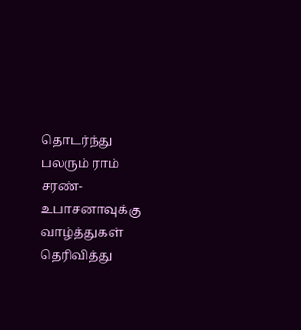தொடர்ந்து பலரும் ராம் சரண்- உபாசனாவுக்கு வாழ்த்துகள் தெரிவித்து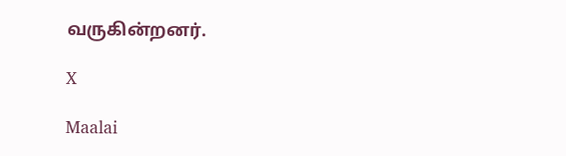வருகின்றனர்.

X

Maalai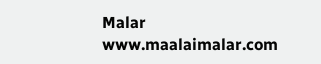Malar
www.maalaimalar.com